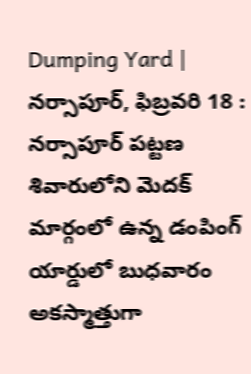Dumping Yard | నర్సాపూర్, ఫిబ్రవరి 18 : నర్సాపూర్ పట్టణ శివారులోని మెదక్ మార్గంలో ఉన్న డంపింగ్ యార్డులో బుధవారం అకస్మాత్తుగా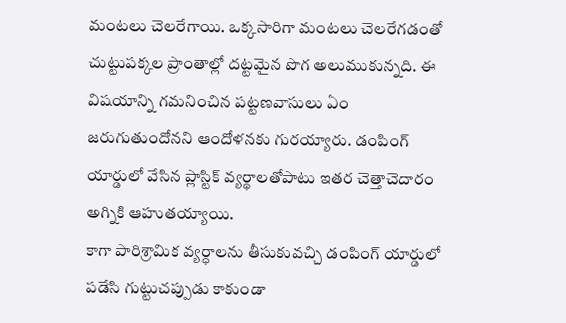మంటలు చెలరేగాయి. ఒక్కసారిగా మంటలు చెలరేగడంతో చుట్టుపక్కల ప్రాంతాల్లో దట్టమైన పొగ అలుముకున్నది. ఈ విషయాన్ని గమనించిన పట్టణవాసులు ఏం జరుగుతుందోనని ఆందోళనకు గురయ్యారు. డంపింగ్ యార్డులో వేసిన ప్లాస్టిక్ వ్యర్థాలతోపాటు ఇతర చెత్తాచెదారం అగ్నికి ఆహుతయ్యాయి.
కాగా పారిశ్రామిక వ్యర్ధాలను తీసుకువచ్చి డంపింగ్ యార్డులో పడేసి గుట్టుచప్పుడు కాకుండా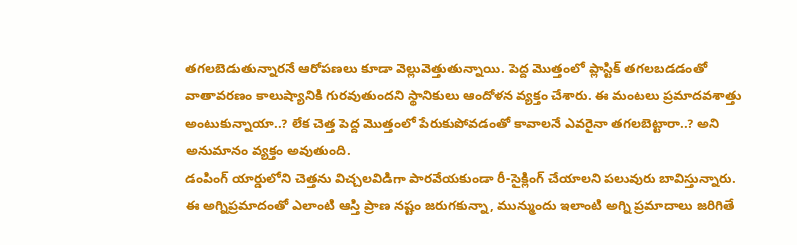తగలబెడుతున్నారనే ఆరోపణలు కూడా వెల్లువెత్తుతున్నాయి. పెద్ద మొత్తంలో ప్లాస్టిక్ తగలబడడంతో వాతావరణం కాలుష్యానికి గురవుతుందని స్థానికులు ఆందోళన వ్యక్తం చేశారు. ఈ మంటలు ప్రమాదవశాత్తు అంటుకున్నాయా..? లేక చెత్త పెద్ద మొత్తంలో పేరుకుపోవడంతో కావాలనే ఎవరైనా తగలబెట్టారా..? అని అనుమానం వ్యక్తం అవుతుంది.
డంపింగ్ యార్డులోని చెత్తను విచ్చలవిడిగా పారవేయకుండా రీ-సైక్లింగ్ చేయాలని పలువురు బావిస్తున్నారు. ఈ అగ్నిప్రమాదంతో ఎలాంటి ఆస్తి ప్రాణ నష్టం జరుగకున్నా, మున్ముందు ఇలాంటి అగ్ని ప్రమాదాలు జరిగితే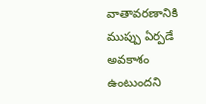వాతావరణానికి ముప్పు ఏర్పడే అవకాశం ఉంటుందని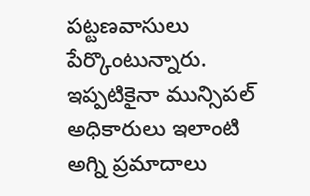పట్టణవాసులు పేర్కొంటున్నారు. ఇప్పటికైనా మున్సిపల్ అధికారులు ఇలాంటి అగ్ని ప్రమాదాలు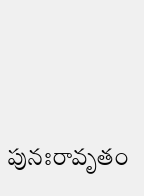పునఃరావృతం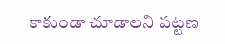కాకుండా చూడాలని పట్టణ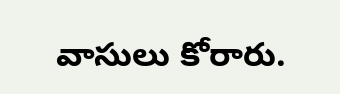వాసులు కోరారు.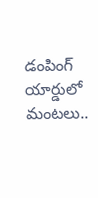డంపింగ్ యార్డులో మంటలు..